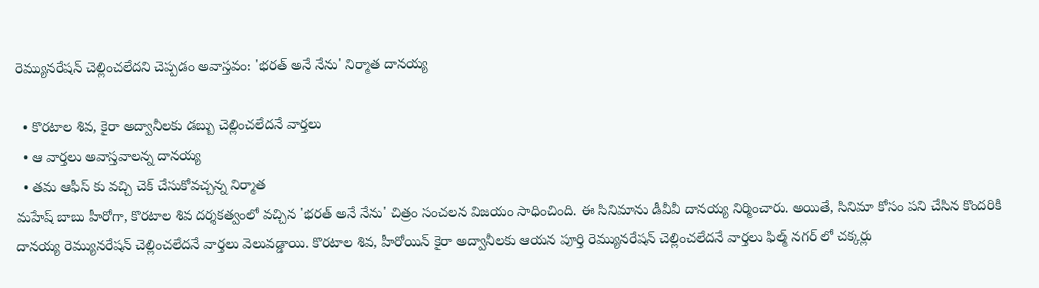రెమ్యునరేషన్ చెల్లించలేదని చెప్పడం అవాస్తవం: 'భరత్ అనే నేను' నిర్మాత దానయ్య

  • కొరటాల శివ, కైరా అద్వానీలకు డబ్బు చెల్లించలేదనే వార్తలు
  • ఆ వార్తలు అవాస్తవాలన్న దానయ్య
  • తమ ఆఫీస్ కు వచ్చి చెక్ చేసుకోవచ్చన్న నిర్మాత
మహేష్ బాబు హీరోగా, కొరటాల శివ దర్శకత్వంలో వచ్చిన 'భరత్ అనే నేను' చిత్రం సంచలన విజయం సాధించింది. ఈ సినిమాను డీవీవీ దానయ్య నిర్మించారు. అయితే, సినిమా కోసం పని చేసిన కొందరికి దానయ్య రెమ్యునరేషన్ చెల్లించలేదనే వార్తలు వెలువడ్డాయి. కొరటాల శివ, హీరోయిన్ కైరా అద్వానీలకు ఆయన పూర్తి రెమ్యునరేషన్ చెల్లించలేదనే వార్తలు ఫిల్మ్ నగర్ లో చక్కర్లు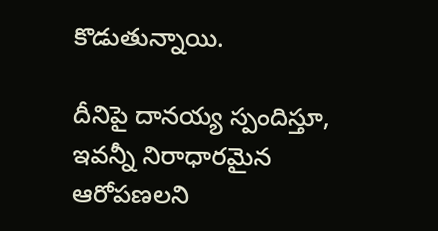కొడుతున్నాయి.

దీనిపై దానయ్య స్పందిస్తూ, ఇవన్నీ నిరాధారమైన ఆరోపణలని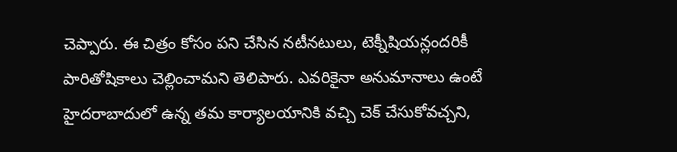చెప్పారు. ఈ చిత్రం కోసం పని చేసిన నటీనటులు, టెక్నీషియన్లందరికీ పారితోషికాలు చెల్లించామని తెలిపారు. ఎవరికైనా అనుమానాలు ఉంటే హైదరాబాదులో ఉన్న తమ కార్యాలయానికి వచ్చి చెక్ చేసుకోవచ్చని,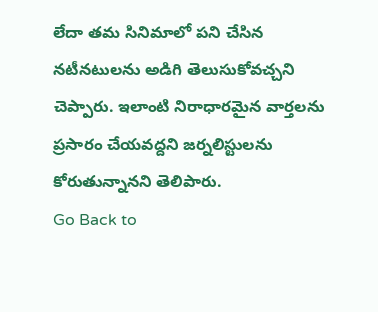లేదా తమ సినిమాలో పని చేసిన నటీనటులను అడిగి తెలుసుకోవచ్చని చెప్పారు. ఇలాంటి నిరాధారమైన వార్తలను ప్రసారం చేయవద్దని జర్నలిస్టులను కోరుతున్నానని తెలిపారు.
Go Back to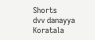Shorts
dvv danayya
Koratala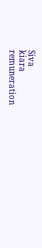Siva
kiara
remuneration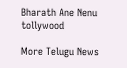Bharath Ane Nenu
tollywood

More Telugu News